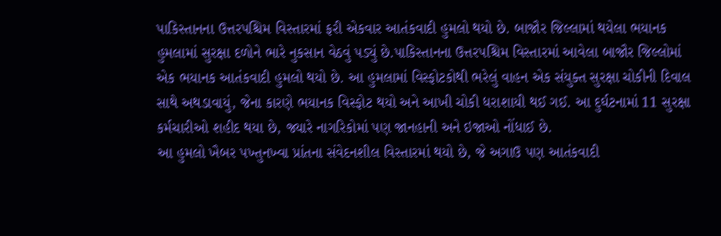પાકિસ્તાનના ઉત્તરપશ્ચિમ વિસ્તારમાં ફરી એકવાર આતંકવાદી હુમલો થયો છે. બાજૌર જિલ્લામાં થયેલા ભયાનક હુમલામાં સુરક્ષા દળોને ભારે નુકસાન વેઠવું પડ્યું છે.પાકિસ્તાનના ઉત્તરપશ્ચિમ વિસ્તારમાં આવેલા બાજૌર જિલ્લોમાં એક ભયાનક આતંકવાદી હુમલો થયો છે. આ હુમલામાં વિસ્ફોટકોથી ભરેલું વાહન એક સંયુક્ત સુરક્ષા ચોકીની દિવાલ સાથે અથડાવાયું, જેના કારણે ભયાનક વિસ્ફોટ થયો અને આખી ચોકી ધરાશાયી થઈ ગઈ. આ દુર્ઘટનામાં 11 સુરક્ષા કર્મચારીઓ શહીદ થયા છે, જ્યારે નાગરિકોમાં પણ જાનહાની અને ઇજાઓ નોંધાઈ છે.
આ હુમલો ખૈબર પખ્તુનખ્વા પ્રાંતના સંવેદનશીલ વિસ્તારમાં થયો છે, જે અગાઉ પણ આતંકવાદી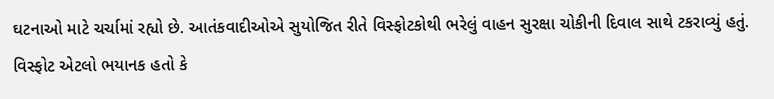ઘટનાઓ માટે ચર્ચામાં રહ્યો છે. આતંકવાદીઓએ સુયોજિત રીતે વિસ્ફોટકોથી ભરેલું વાહન સુરક્ષા ચોકીની દિવાલ સાથે ટકરાવ્યું હતું. વિસ્ફોટ એટલો ભયાનક હતો કે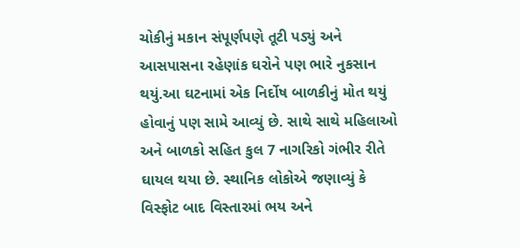ચોકીનું મકાન સંપૂર્ણપણે તૂટી પડ્યું અને આસપાસના રહેણાંક ઘરોને પણ ભારે નુકસાન થયું.આ ઘટનામાં એક નિર્દોષ બાળકીનું મોત થયું હોવાનું પણ સામે આવ્યું છે. સાથે સાથે મહિલાઓ અને બાળકો સહિત કુલ 7 નાગરિકો ગંભીર રીતે ઘાયલ થયા છે. સ્થાનિક લોકોએ જણાવ્યું કે વિસ્ફોટ બાદ વિસ્તારમાં ભય અને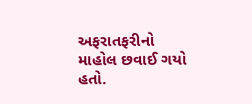અફરાતફરીનો માહોલ છવાઈ ગયો હતો.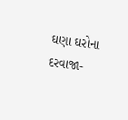ઘણા ઘરોના દરવાજા-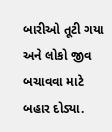બારીઓ તૂટી ગયા અને લોકો જીવ બચાવવા માટે બહાર દોડ્યા.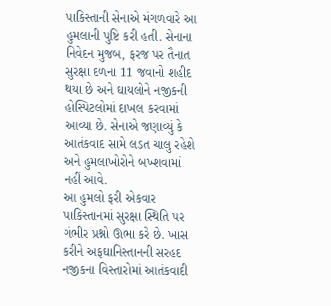પાકિસ્તાની સેનાએ મંગળવારે આ હુમલાની પુષ્ટિ કરી હતી. સેનાના નિવેદન મુજબ, ફરજ પર તૈનાત સુરક્ષા દળના 11 જવાનો શહીદ થયા છે અને ઘાયલોને નજીકની હોસ્પિટલોમાં દાખલ કરવામાં આવ્યા છે. સેનાએ જણાવ્યું કે આતંકવાદ સામે લડત ચાલુ રહેશે અને હુમલાખોરોને બખ્શવામાં નહીં આવે.
આ હુમલો ફરી એકવાર પાકિસ્તાનમાં સુરક્ષા સ્થિતિ પર ગંભીર પ્રશ્નો ઊભા કરે છે. ખાસ કરીને અફઘાનિસ્તાનની સરહદ નજીકના વિસ્તારોમાં આતંકવાદી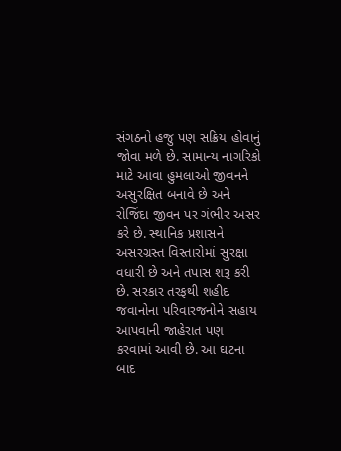સંગઠનો હજુ પણ સક્રિય હોવાનું જોવા મળે છે. સામાન્ય નાગરિકો માટે આવા હુમલાઓ જીવનને અસુરક્ષિત બનાવે છે અને રોજિંદા જીવન પર ગંભીર અસર કરે છે. સ્થાનિક પ્રશાસને અસરગ્રસ્ત વિસ્તારોમાં સુરક્ષા વધારી છે અને તપાસ શરૂ કરી છે. સરકાર તરફથી શહીદ જવાનોના પરિવારજનોને સહાય આપવાની જાહેરાત પણ કરવામાં આવી છે. આ ઘટના બાદ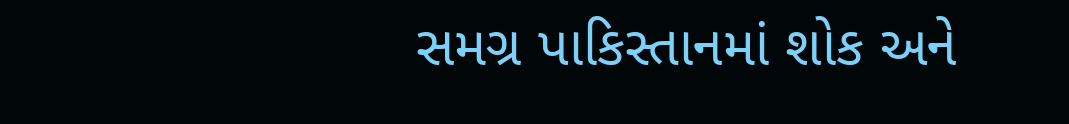સમગ્ર પાકિસ્તાનમાં શોક અને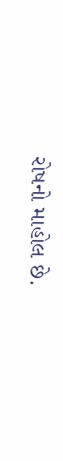રોષનો માહોલ છે.